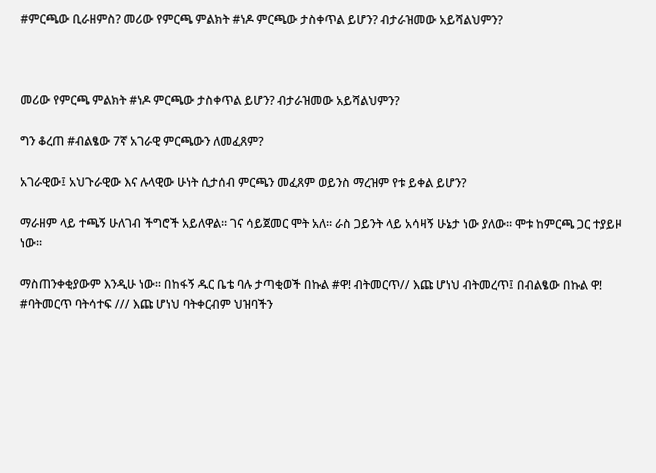#ምርጫው ቢራዘምስ? መሪው የምርጫ ምልክት #ነዶ ምርጫው ታስቀጥል ይሆን? ብታራዝመው አይሻልህምን?



መሪው የምርጫ ምልክት #ነዶ ምርጫው ታስቀጥል ይሆን? ብታራዝመው አይሻልህምን?

ግን ቆረጠ #ብልፄው 7ኛ አገራዊ ምርጫውን ለመፈጸም?

አገራዊው፤ አህጉራዊው እና ሉላዊው ሁነት ሲታሰብ ምርጫን መፈጸም ወይንስ ማረዝም የቱ ይቀል ይሆን?

ማራዘም ላይ ተጫኝ ሁለገብ ችግሮች አይለዋል። ገና ሳይጀመር ሞት አለ። ራስ ጋይንት ላይ አሳዛኝ ሁኔታ ነው ያለው። ሞቱ ከምርጫ ጋር ተያይዞ ነው።

ማስጠንቀቂያውም እንዲሁ ነው። በከፋኝ ዱር ቤቴ ባሉ ታጣቂወች በኩል #ዋ! ብትመርጥ// እጩ ሆነህ ብትመረጥ፤ በብልፄው በኩል ዋ! #ባትመርጥ ባትሳተፍ /// እጩ ሆነህ ባትቀርብም ህዝባችን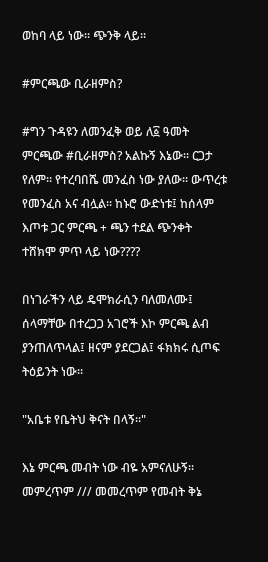ወከባ ላይ ነው። ጭንቅ ላይ።

#ምርጫው ቢራዘምስ?

#ግን ጉዳዩን ለመንፈቅ ወይ ለ፩ ዓመት ምርጫው #ቢራዘምስ? አልኩኝ እኔው። ርጋታ የለም። የተረባበሼ መንፈስ ነው ያለው። ውጥረቱ የመንፈስ አና ብሏል። ከኑሮ ውድነቱ፤ ከሰላም እጦቱ ጋር ምርጫ + ጫን ተደል ጭንቀት ተሸክሞ ምጥ ላይ ነው????

በነገራችን ላይ ዴሞክራሲን ባለመለሙ፤ ሰላማቸው በተረጋጋ አገሮች እኮ ምርጫ ልብ ያንጠለጥላል፤ ዘናም ያደርጋል፤ ፋክክሩ ሲጦፍ ትዕይንት ነው።

"አቤቱ የቤትህ ቅናት በላኝ።"

እኔ ምርጫ መብት ነው ብዬ አምናለሁኝ። መምረጥም /// መመረጥም የመብት ቅኔ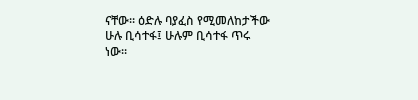ናቸው። ዕድሉ ባያፈስ የሚመለከታችው ሁሉ ቢሳተፋ፤ ሁሉም ቢሳተፋ ጥሩ ነው።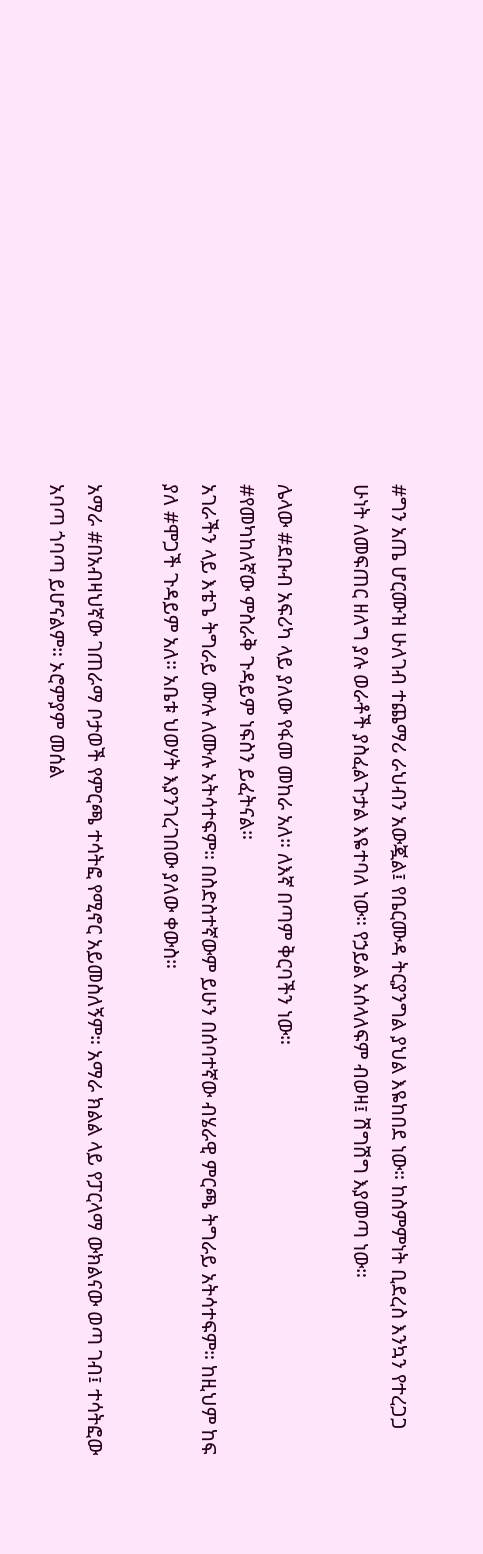#ግን አጤ ሆርሙዝ ሁለገብ ተጨማሪ ራህብን አውጇል፤ የቤርሙዳ ትርያንግል ያህል እዬከበደ ነው። ከስምምነት ቢደረስ እንኳን የተረጋጋ ሁነት ለመፍጠር ዘለግ ያሉ ወራቶች ያስፈልጉታል እዬተባለ ነው። የኃይል አሰላለፍም ብወዛ፤ ሽግሽግ እያመጣ ነው።

ሌላው #ደቡብ አፍሪካ ላይ ያለው የፋመ መከራ አለ። ለእኛ በጣም ቅርባችን ነው።
#የመካከለኛው ምስራቅ ጉዳይም ነፍስን ይፈትናል።
አገራችን ላይ እቴጌ ትግራይ ሙሉ ለሙሉ አትሳተፍም። በስድስተኛውም ይሁን በሰባተኛው ብሄራዊ ምርጫ ትግራይ አትሳተፍም። ከዚህም ከፍ ያለ #ሞጋች ጉዳይም አለ። አቤቱ ህወሃት እያንገረገበው ያለው ቀውስ።

አማራ #በአብዛህኛው ገጠራማ ቦታወች የምርጫ ተሳትፎ የሚኖር አይመስለኝም። አማራ ክልል ላይ የፓርላማ ውክልናው ወጣ ገብ፤ ተሳትፎው አባጣ ጎባጣ ይሆናልም። ኦሮምያም መሰል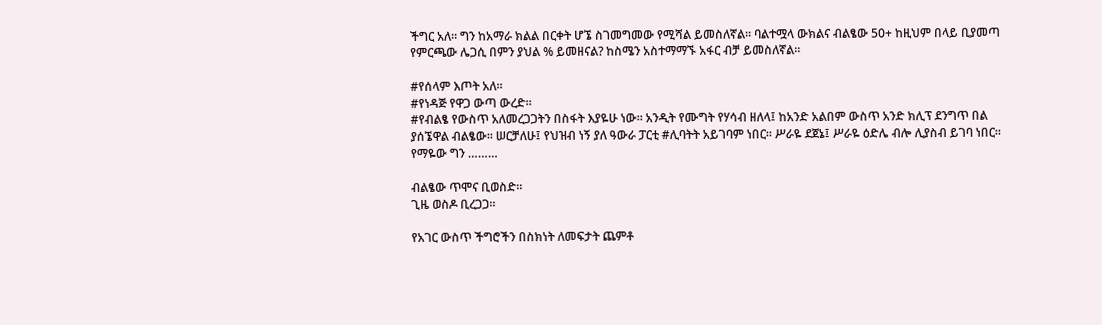ችግር አለ። ግን ከአማራ ክልል በርቀት ሆኜ ስገመግመው የሚሻል ይመስለኛል። ባልተሟላ ውክልና ብልፄው 50+ ከዚህም በላይ ቢያመጣ የምርጫው ሌጋሲ በምን ያህል % ይመዘናል? ከስሜን አስተማማኙ አፋር ብቻ ይመስለኛል።

#የሰላም እጦት አለ።
#የነዳጅ የዋጋ ውጣ ውረድ።
#የብልፄ የውስጥ አለመረጋጋትን በስፋት እያዬሁ ነው። አንዲት የሙግት የሃሳብ ዘለላ፤ ከአንድ አልበም ውስጥ አንድ ክሊፕ ደንግጥ በል ያሰኜዋል ብልፄው። ሠርቻለሁ፤ የህዝብ ነኝ ያለ ዓውራ ፓርቲ #ሊባትት አይገባም ነበር። ሥራዬ ደጀኔ፤ ሥራዬ ዕድሌ ብሎ ሊያስብ ይገባ ነበር። የማዬው ግን ………

ብልፄው ጥሞና ቢወስድ።
ጊዜ ወስዶ ቢረጋጋ።

የአገር ውስጥ ችግሮችን በስክነት ለመፍታት ጨምቶ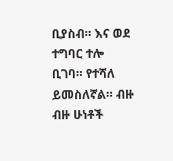ቢያስብ። እና ወደ ተግባር ተሎ ቢገባ። የተሻለ ይመስለኛል። ብዙ ብዙ ሁነቶች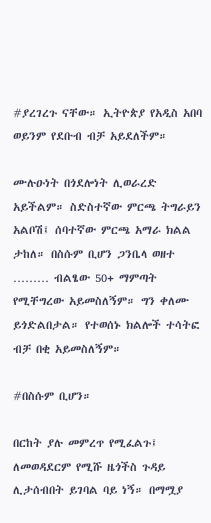#ያረገረጉ ናቸው። ኢትዮጵያ የአዲስ አበባ ወይንም የደቡብ ብቻ አይደለችም።

ሙሉዑነት በጎደሎነት ሊወራረድ አይችልም። ስድስተኛው ምርጫ ትግራይን አልቦሽ፤ ሰባተኛው ምርጫ አማራ ክልል ታከለ። በስሱም ቢሆን ጋንቤላ ወዘተ ……… ብልፄው 50+ ማምጣት የሚቸግረው አይመስለኝም። ግን ቀለሙ ይጎድልበታል። የተወሰኑ ክልሎች ተሳትፎ ብቻ በቂ አይመስለኝም።

#በስሱም ቢሆን።

በርከት ያሉ መምረጥ የሚፈልጉ፤ ለመወዳደርም የሚሹ ዜጎችስ ጉዳይ ሊታሰብበት ይገባል ባይ ነኝ። በማሟያ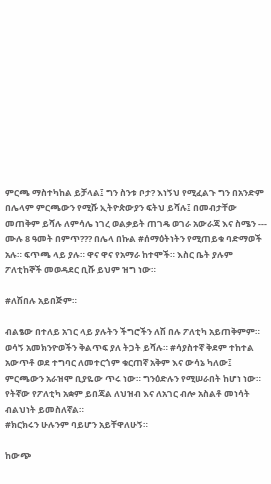ምርጫ ማስተካከል ይቻላል፤ ግን ስንቱ ቦታ? እነኝህ የሚፈልጉ ግን በአንድም በሌላም ምርጫውን የሚሹ ኢትዮጵውያን ፍትህ ይሻሉ፤ በመብታቸው መጠቅም ይሻሉ ለምሳሌ ነገረ ወልቃይት ጠገዴ ወገራ አውራጃ እና ስሜን --- ሙሉ 8 ዓመት በምጥ??? በሌላ በኩል #ሰማዕትነትን የሚጠይቁ ባድማወች አሉ። ፍጥጫ ላይ ያሉ። ዋና ዋና የአማራ ከተሞች። እስር ቤት ያሉም ፖለቲከኞች መወዳደር ቢሹ ይህም ዝግ ነው።

#ለሽበሉ አይበጅም።

ብልፄው በተለይ አገር ላይ ያሉትን ችግሮችን ለሽ በሉ ፖለቲካ አይጠቅምም። ወሳኝ አመክንዮወችን ቅልጥፍ ያለ ትጋት ይሻሉ። #ሳያስተኛ ቅደም ተከተል አውጥቶ ወደ ተግባር ለመተርጎም ቁርጠኛ አቅም እና ውሳኔ ካለው፤ ምርጫውን አራዝሞ ቢያዬው ጥሩ ነው። ግንዕድሉን የሚሠራበት ከሆነ ነው። የትኛው የፖለቲካ አቋም ይበጃል ለህዝብ እና ለአገር ብሎ አስልቶ መነሳት ብልህነት ይመስለኛል።
#ክርክሩን ሁሉንም ባይሆን አይቸዋለሁኝ።

ከውጭ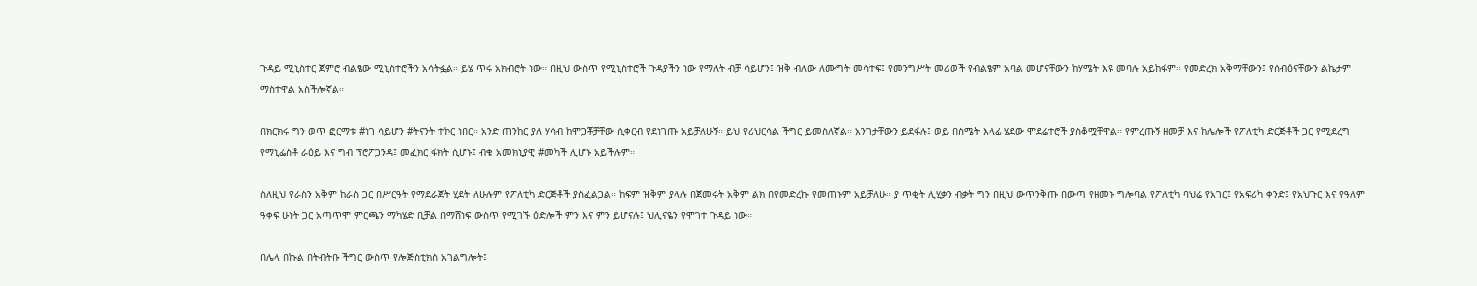ጉዳይ ሚኒስተር ጀምሮ ብልፄው ሚኒስተሮችን አሳትፏል። ይሄ ጥሩ አክብሮት ነው። በዚህ ውስጥ የሚኒስተሮች ጉዳያችን ነው የማለት ብቻ ሳይሆን፤ ዝቅ ብለው ለሙግት መሳተፍ፤ የመንግሥት መሪወች የብልፄም አባል መሆናቸውን ከሃሜት እዩ መባሉ አይከፋም። የመድረክ አቅማቸውን፤ የሰብዕናቸውን ልኬታም ማስተዋል አስችሎኛል።

በክርክሩ ግን ወጥ ፎርማቱ #ነገ ሳይሆን #ትናንት ተኮር ነበር። አንድ ጠንከር ያለ ሃሳብ ከሞጋቾቻቸው ሲቀርብ የደነገጡ አይቻለሁኝ። ይህ የሪህርሳል ችግር ይመስለኛል። አንገታቸውን ይደፋሉ፤ ወይ በስሜት እላፊ ሄደው ሞደሬተሮች ያስቆሟቸዋል። የምረጡኝ ዘመቻ እና ከሌሎች የፖለቲካ ድርጅቶች ጋር የሚደረግ የማኒፌስቶ ራዕይ እና ግብ ፕሮፖጋንዳ፤ መፈክር ፋክት ሲሆኑ፤ ብቁ አመክኒያዊ #መካች ሊሆኑ አይችሉም።

ስለዚህ የራስን አቅም ከራስ ጋር በሥርዓት የማደራጀት ሂደት ለሁሉም የፖለቲካ ድርጅቶች ያስፈልጋል። ከፍም ዝቅም ያላሉ በጀመሩት አቅም ልክ በየመድረኩ የመጠኑም አይቻለሁ። ያ ጥቂት ሊሂቃን ብቃት ግን በዚህ ውጥንቅጡ በውጣ የዘመኑ ግሎባል የፖለቲካ ባህሬ የአገር፤ የአፍሪካ ቀንድ፤ የአህጉር እና የዓለም ዓቀፍ ሁነት ጋር አጣጥሞ ምርጫን ማካሄድ ቢቻል በማሸነፍ ውስጥ የሚገኙ ዕድሎች ምን እና ምን ይሆናሉ፤ ህሊናዬን የሞገተ ጉዳይ ነው።

በሌላ በኩል በትብትቡ ችግር ውስጥ የሎጅስቲክስ አገልግሎት፤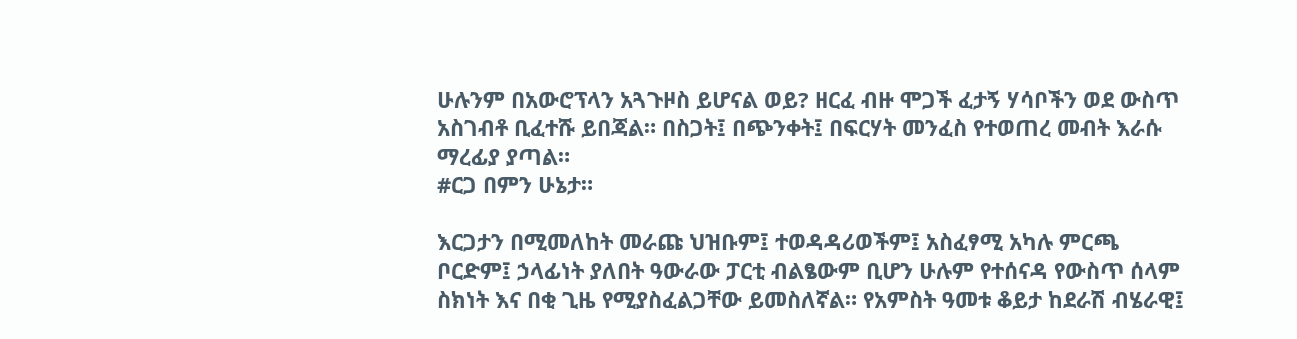ሁሉንም በአውሮፕላን አጓጉዞስ ይሆናል ወይ? ዘርፈ ብዙ ሞጋች ፈታኝ ሃሳቦችን ወደ ውስጥ አስገብቶ ቢፈተሹ ይበጃል። በስጋት፤ በጭንቀት፤ በፍርሃት መንፈስ የተወጠረ መብት እራሱ ማረፊያ ያጣል።
#ርጋ በምን ሁኔታ።

እርጋታን በሚመለከት መራጩ ህዝቡም፤ ተወዳዳሪወችም፤ አስፈፃሚ አካሉ ምርጫ ቦርድም፤ ኃላፊነት ያለበት ዓውራው ፓርቲ ብልፄውም ቢሆን ሁሉም የተሰናዳ የውስጥ ሰላም ስክነት እና በቂ ጊዜ የሚያስፈልጋቸው ይመስለኛል። የአምስት ዓመቱ ቆይታ ከደራሽ ብሄራዊ፤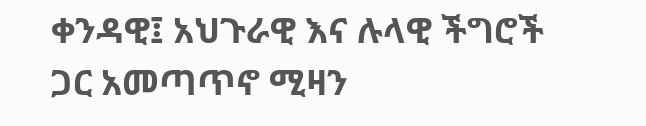ቀንዳዊ፤ አህጉራዊ እና ሉላዊ ችግሮች ጋር አመጣጥኖ ሚዛን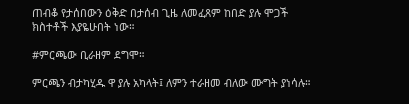ጠብቆ የታሰበውን ዕቅድ በታሰብ ጊዜ ለመፈጸም ከበድ ያሉ ሞጋች ክስተቶች እያዬሁበት ነው።

#ምርጫው ቢራዘም ደግሞ።

ምርጫን ብታካሂዱ ዋ ያሉ አካላት፤ ለምን ተራዘመ ብለው ሙግት ያነሳሉ።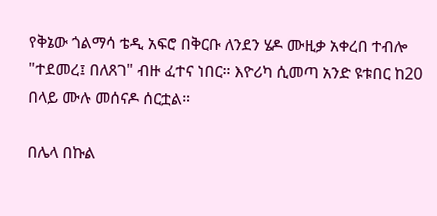የቅኔው ጎልማሳ ቴዲ አፍሮ በቅርቡ ለንደን ሄዶ ሙዚቃ አቀረበ ተብሎ "ተደመረ፤ በለጸገ" ብዙ ፈተና ነበር። እዮሪካ ሲመጣ አንድ ዩቱበር ከ20 በላይ ሙሉ መሰናዶ ሰርቷል።

በሌላ በኩል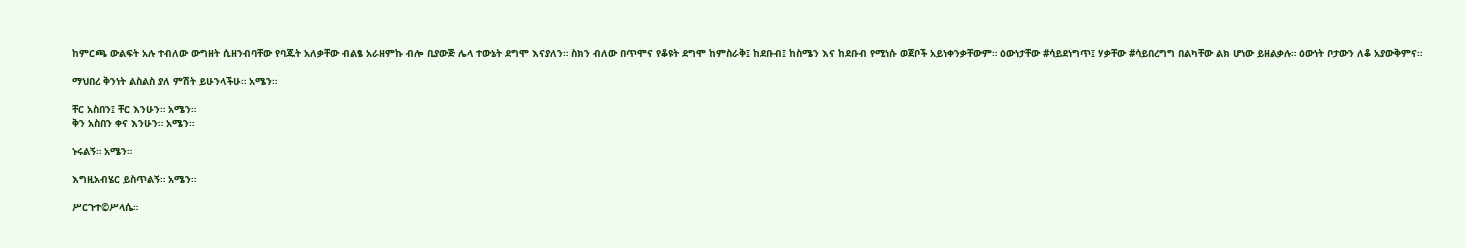ከምርጫ ውልፍት አሉ ተብለው ውግዘት ሲዘንብባቸው የባጁት አለቃቸው ብልፄ አራዘምኩ ብሎ ቢያውጅ ሌላ ተውኔት ደግሞ እናያለን። ስክን ብለው በጥሞና የቆዩት ደግሞ ከምስራቅ፤ ከደቡብ፤ ከስሜን እና ከደቡብ የሚነሱ ወጀቦች አይነቀንቃቸውም። ዕውነታቸው #ሳይደነግጥ፤ ሃቃቸው #ሳይበረግግ በልካቸው ልክ ሆነው ይዘልቃሉ። ዕውነት ቦታውን ለቆ አያውቅምና።

ማህበረ ቅንነት ልስልስ ያለ ምሽት ይሁንላችሁ። አሜን።

ቸር አስበን፤ ቸር እንሁን። አሜን።
ቅን አስበን ቀና እንሁን። አሜን።

ኑሩልኝ። አሜን።

እግዚአብሄር ይስጥልኝ። አሜን።

ሥርጉተ©ሥላሴ።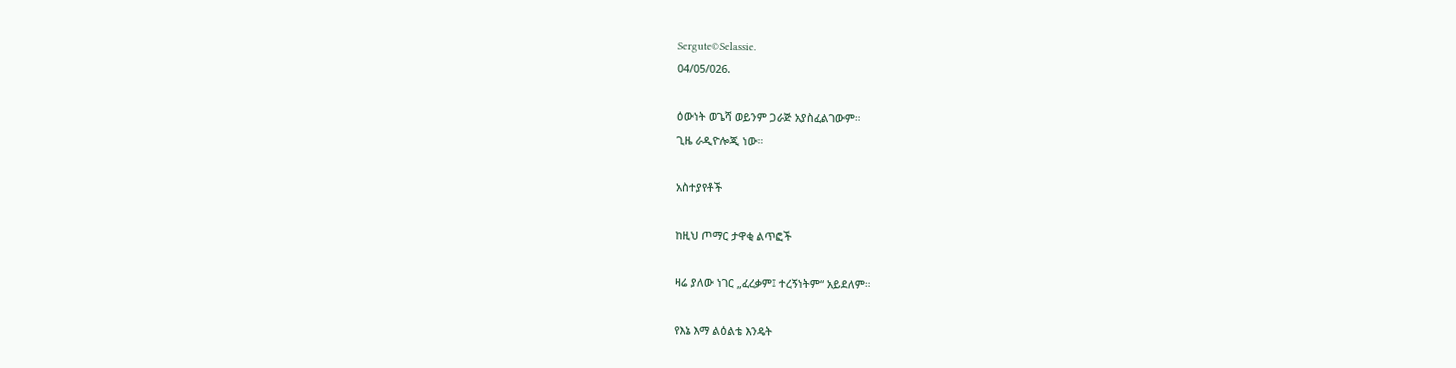Sergute©Selassie.
04/05/026.

ዕውነት ወጌሻ ወይንም ጋራጅ አያስፈልገውም።
ጊዜ ራዲዮሎጂ ነው።

አስተያየቶች

ከዚህ ጦማር ታዋቂ ልጥፎች

ዛሬ ያለው ነገር „ፈረቃም፤ ተረኝነትም“ አይደለም።

የእኔ እማ ልዕልቴ እንዴት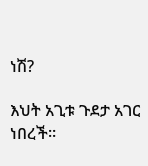ነሽ?

እህት አጊቱ ጉደታ አገር ነበረች።